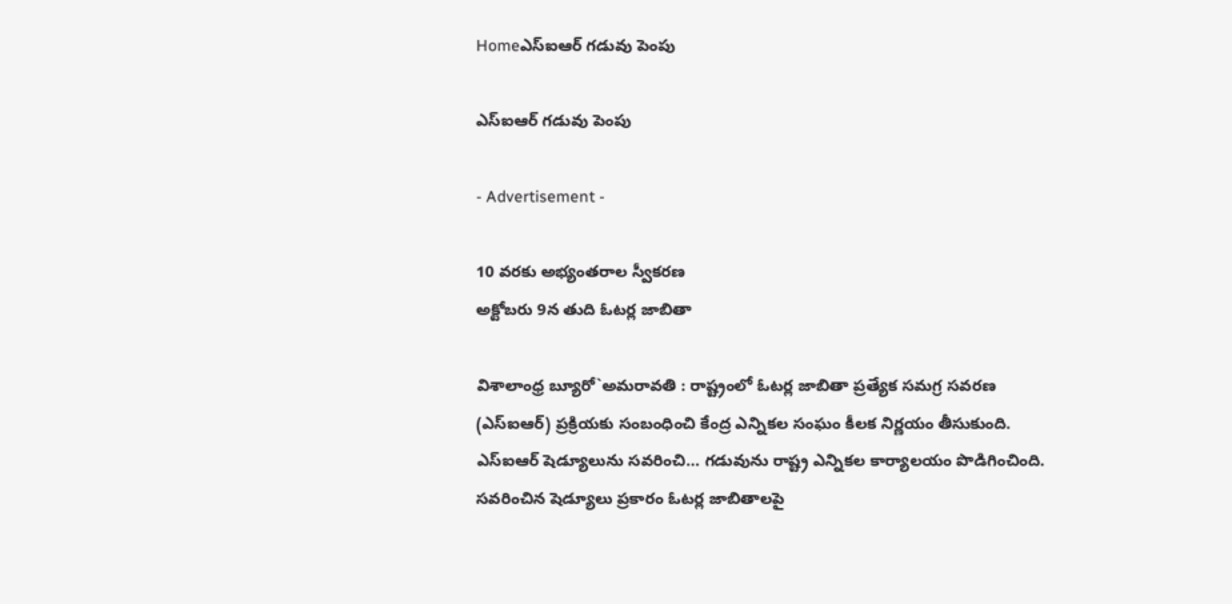Homeఎస్‌ఐఆర్ గడువు పెంపు

ఎస్‌ఐఆర్ గడువు పెంపు

- Advertisement -

10 వరకు అభ్యంతరాల స్వీకరణ
అక్టోబరు 9న తుది ఓటర్ల జాబితా

విశాలాంధ్ర బ్యూరో`అమరావతి : రాష్ట్రంలో ఓటర్ల జాబితా ప్రత్యేక సమగ్ర సవరణ (ఎస్‌ఐఆర్) ప్రక్రియకు సంబంధించి కేంద్ర ఎన్నికల సంఘం కీలక నిర్ణయం తీసుకుంది. ఎస్‌ఐఆర్ షెడ్యూలును సవరించి… గడువును రాష్ట్ర ఎన్నికల కార్యాలయం పొడిగించింది. సవరించిన షెడ్యూలు ప్రకారం ఓటర్ల జాబితాలపై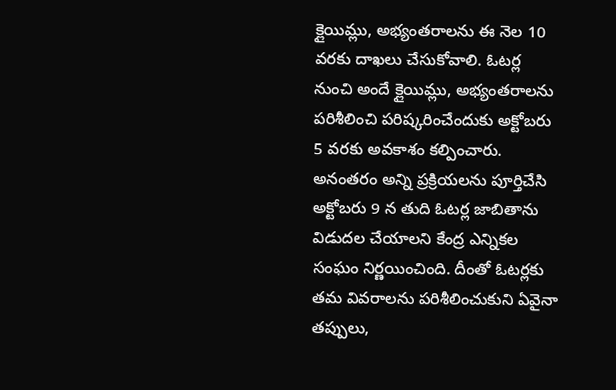క్లైయిమ్లు, అభ్యంతరాలను ఈ నెల 10 వరకు దాఖలు చేసుకోవాలి. ఓటర్ల నుంచి అందే క్లైయిమ్లు, అభ్యంతరాలను పరిశీలించి పరిష్కరించేందుకు అక్టోబరు 5 వరకు అవకాశం కల్పించారు. అనంతరం అన్ని ప్రక్రియలను పూర్తిచేసి అక్టోబరు 9 న తుది ఓటర్ల జాబితాను విడుదల చేయాలని కేంద్ర ఎన్నికల సంఘం నిర్ణయించింది. దీంతో ఓటర్లకు తమ వివరాలను పరిశీలించుకుని ఏవైనా తప్పులు,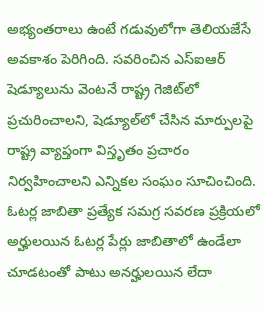అభ్యంతరాలు ఉంటే గడువులోగా తెలియజేసే అవకాశం పెరిగింది. సవరించిన ఎస్‌ఐఆర్ షెడ్యూలును వెంటనే రాష్ట్ర గెజిట్‌లో ప్రచురించాలని, షెడ్యూల్‌లో చేసిన మార్పులపై రాష్ట్ర వ్యాప్తంగా విస్తృతం ప్రచారం నిర్వహించాలని ఎన్నికల సంఘం సూచించింది. ఓటర్ల జాబితా ప్రత్యేక సమగ్ర సవరణ ప్రక్రియలో అర్హులయిన ఓటర్ల పేర్లు జాబితాలో ఉండేలా చూడటంతో పాటు అనర్హులయిన లేదా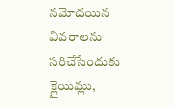నమోదయిన వివరాలను సరిచేసేందుకు క్లైయిమ్లు,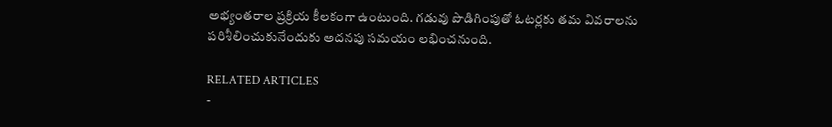అభ్యంతరాల ప్రక్రియ కీలకంగా ఉంటుంది. గడువు పొడిగింపుతో ఓటర్లకు తమ వివరాలను పరిశీలించుకునేందుకు అదనపు సమయం లభించనుంది.

RELATED ARTICLES
-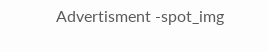Advertisment -spot_img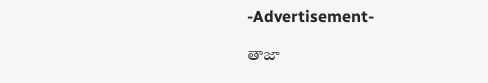-Advertisement-

తాజా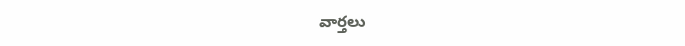వార్తలు